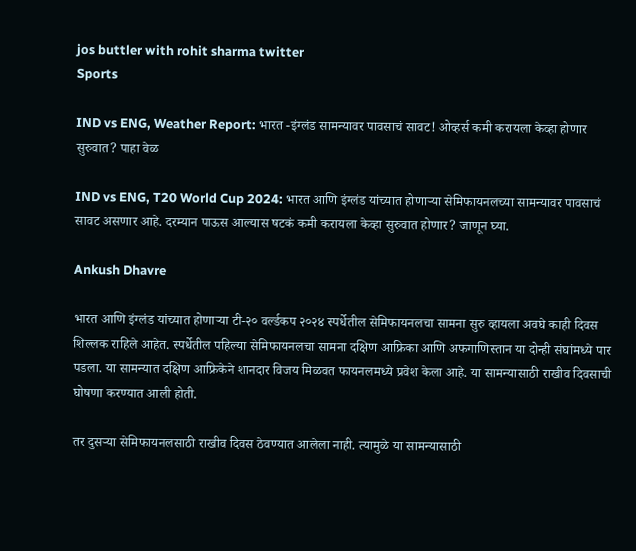jos buttler with rohit sharma twitter
Sports

IND vs ENG, Weather Report: भारत -इंग्लंड सामन्यावर पावसाचं सावट! ओव्हर्स कमी करायला केव्हा होणार सुरुवात? पाहा वेळ

IND vs ENG, T20 World Cup 2024: भारत आणि इंग्लंड यांच्यात होणाऱ्या सेमिफायनलच्या सामन्यावर पावसाचं सावट असणार आहे. दरम्यान पाऊस आल्यास षटकं कमी करायला केव्हा सुरुवात होणार? जाणून घ्या.

Ankush Dhavre

भारत आणि इंग्लंड यांच्यात होणाऱ्या टी-२० वर्ल्डकप २०२४ स्पर्धेतील सेमिफायनलचा सामना सुरु व्हायला अवघे काही दिवस शिल्लक राहिले आहेत. स्पर्धेतील पहिल्या सेमिफायनलचा सामना दक्षिण आफ्रिका आणि अफगाणिस्तान या दोन्ही संघांमध्ये पार पडला. या सामन्यात दक्षिण आफ्रिकेने शानदार विजय मिळवत फायनलमध्ये प्रवेश केला आहे. या सामन्यासाठी राखीव दिवसाची घोषणा करण्यात आली होती.

तर दुसऱ्या सेमिफायनलसाठी राखीव दिवस ठेवण्यात आलेला नाही. त्यामुळे या सामन्यासाठी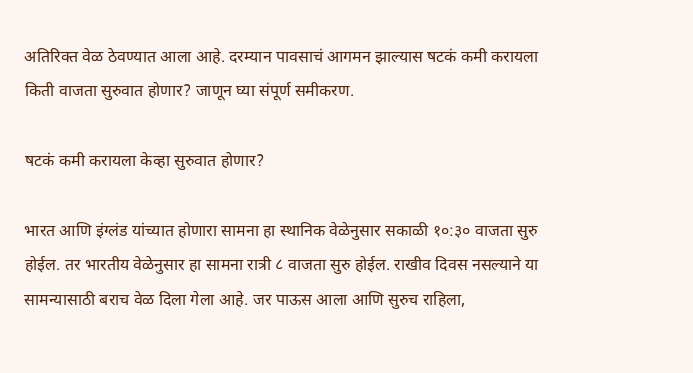अतिरिक्त वेळ ठेवण्यात आला आहे. दरम्यान पावसाचं आगमन झाल्यास षटकं कमी करायला किती वाजता सुरुवात होणार? जाणून घ्या संपूर्ण समीकरण.

षटकं कमी करायला केव्हा सुरुवात होणार?

भारत आणि इंग्लंड यांच्यात होणारा सामना हा स्थानिक वेळेनुसार सकाळी १०:३० वाजता सुरु होईल. तर भारतीय वेळेनुसार हा सामना रात्री ८ वाजता सुरु होईल. राखीव दिवस नसल्याने या सामन्यासाठी बराच वेळ दिला गेला आहे. जर पाऊस आला आणि सुरुच राहिला,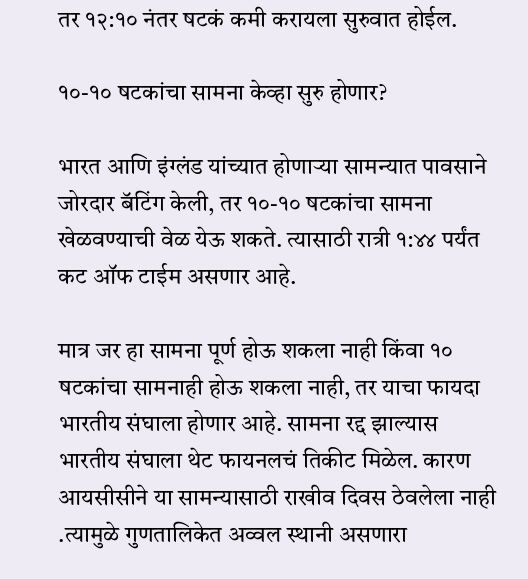तर १२:१० नंतर षटकं कमी करायला सुरुवात होईल.

१०-१० षटकांचा सामना केव्हा सुरु होणार?

भारत आणि इंग्लंड यांच्यात होणाऱ्या सामन्यात पावसाने जोरदार बॅटिंग केली, तर १०-१० षटकांचा सामना खेळवण्याची वेळ येऊ शकते. त्यासाठी रात्री १:४४ पर्यंत कट ऑफ टाईम असणार आहे.

मात्र जर हा सामना पूर्ण होऊ शकला नाही किंवा १० षटकांचा सामनाही होऊ शकला नाही, तर याचा फायदा भारतीय संघाला होणार आहे. सामना रद्द झाल्यास भारतीय संघाला थेट फायनलचं तिकीट मिळेल. कारण आयसीसीने या सामन्यासाठी राखीव दिवस ठेवलेला नाही .त्यामुळे गुणतालिकेत अव्वल स्थानी असणारा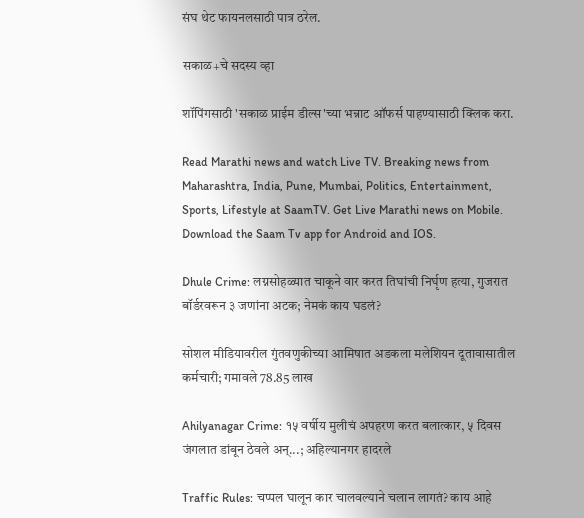संघ थेट फायनलसाठी पात्र ठरेल.

सकाळ+चे सदस्य व्हा

शॉपिंगसाठी 'सकाळ प्राईम डील्स'च्या भन्नाट ऑफर्स पाहण्यासाठी क्लिक करा.

Read Marathi news and watch Live TV. Breaking news from Maharashtra, India, Pune, Mumbai, Politics, Entertainment, Sports, Lifestyle at SaamTV. Get Live Marathi news on Mobile. Download the Saam Tv app for Android and IOS.

Dhule Crime: लग्नसोहळ्यात चाकूने वार करत तिघांची निर्घृण हत्या, गुजरात बॉर्डरवरून ३ जणांना अटक; नेमकं काय घडलं?

सोशल मीडियावरील गुंतवणुकीच्या आमिषात अडकला मलेशियन दूतावासातील कर्मचारी; गमावले 78.85 लाख

Ahilyanagar Crime: १५ वर्षीय मुलीचं अपहरण करत बलात्कार, ५ दिवस जंगलात डांबून ठेवले अन्...; अहिल्यानगर हादरले

Traffic Rules: चप्पल घालून कार चालवल्याने चलान लागतं? काय आहे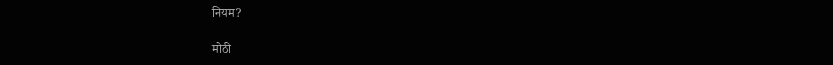नियम?

मोठी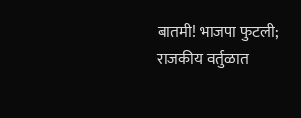बातमी! भाजपा फुटली; राजकीय वर्तुळात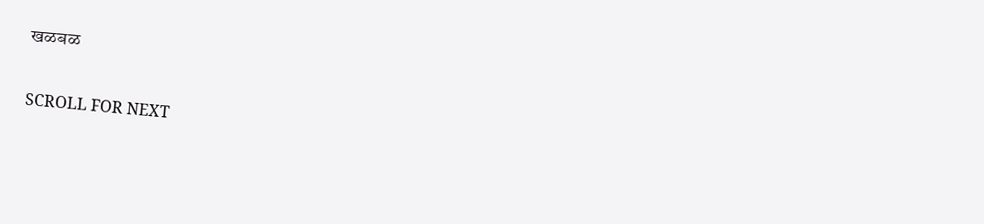खळबळ

SCROLL FOR NEXT